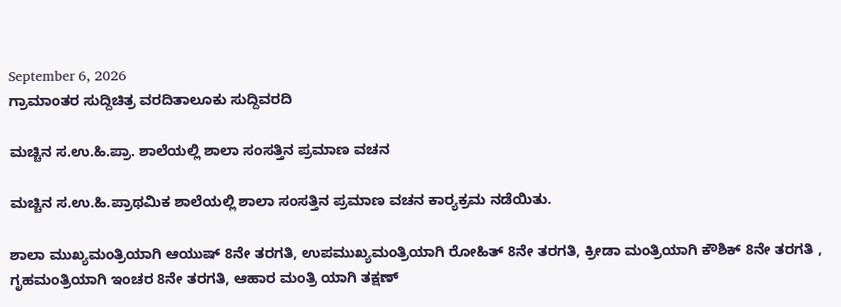September 6, 2026
ಗ್ರಾಮಾಂತರ ಸುದ್ದಿಚಿತ್ರ ವರದಿತಾಲೂಕು ಸುದ್ದಿವರದಿ

ಮಚ್ಚಿನ ಸ.ಉ.ಹಿ.ಪ್ರಾ. ಶಾಲೆಯಲ್ಲಿ ಶಾಲಾ ಸಂಸತ್ತಿನ ಪ್ರಮಾಣ ವಚನ

ಮಚ್ಚಿನ ಸ.ಉ.ಹಿ.ಪ್ರಾಥಮಿಕ ಶಾಲೆಯಲ್ಲಿ ಶಾಲಾ ಸಂಸತ್ತಿನ ಪ್ರಮಾಣ ವಚನ ಕಾರ‍್ಯಕ್ರಮ ನಡೆಯಿತು.

ಶಾಲಾ ಮುಖ್ಯಮಂತ್ರಿಯಾಗಿ ಆಯುಷ್ 8ನೇ ತರಗತಿ, ಉಪಮುಖ್ಯಮಂತ್ರಿಯಾಗಿ ರೋಹಿತ್ 8ನೇ ತರಗತಿ, ಕ್ರೀಡಾ ಮಂತ್ರಿಯಾಗಿ ಕೌಶಿಕ್ 8ನೇ ತರಗತಿ , ಗೃಹಮಂತ್ರಿಯಾಗಿ ಇಂಚರ 8ನೇ ತರಗತಿ, ಆಹಾರ ಮಂತ್ರಿ ಯಾಗಿ ತಕ್ಷಣ್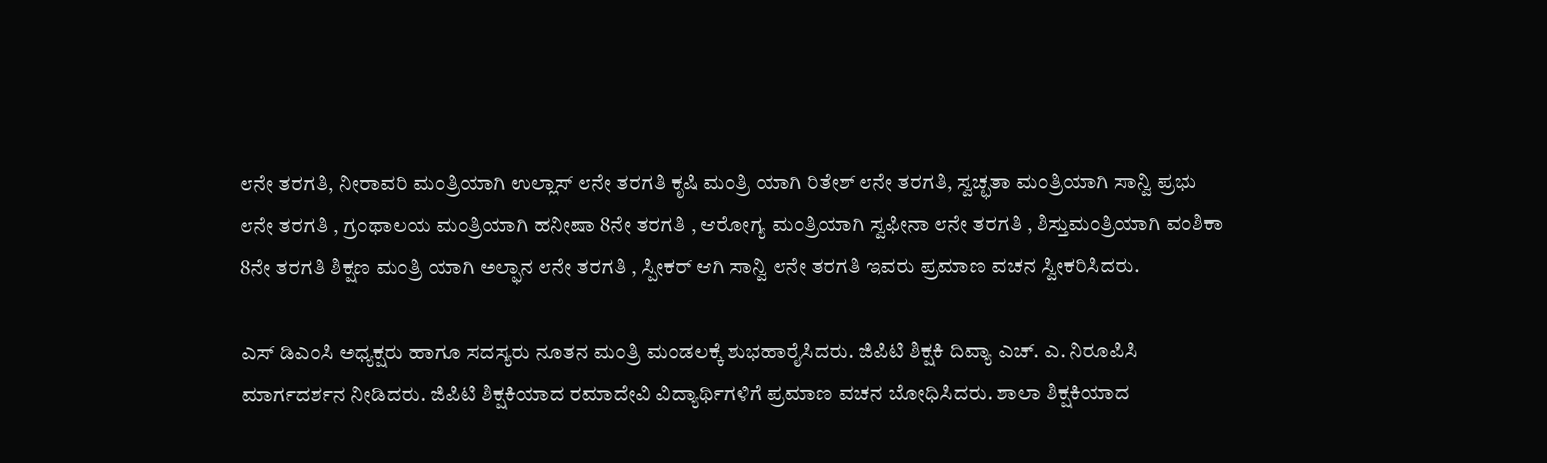೮ನೇ ತರಗತಿ, ನೀರಾವರಿ ಮಂತ್ರಿಯಾಗಿ ಉಲ್ಲಾಸ್ ೮ನೇ ತರಗತಿ ಕೃಷಿ ಮಂತ್ರಿ ಯಾಗಿ ರಿತೇಶ್ ೮ನೇ ತರಗತಿ, ಸ್ವಚ್ಛತಾ ಮಂತ್ರಿಯಾಗಿ ಸಾನ್ವಿ ಪ್ರಭು ೮ನೇ ತರಗತಿ , ಗ್ರಂಥಾಲಯ ಮಂತ್ರಿಯಾಗಿ ಹನೀಷಾ 8ನೇ ತರಗತಿ , ಆರೋಗ್ಯ ಮಂತ್ರಿಯಾಗಿ ಸ್ವಫೀನಾ ೮ನೇ ತರಗತಿ , ಶಿಸ್ತುಮಂತ್ರಿಯಾಗಿ ವಂಶಿಕಾ 8ನೇ ತರಗತಿ ಶಿಕ್ಷಣ ಮಂತ್ರಿ ಯಾಗಿ ಅಲ್ಫಾನ ೮ನೇ ತರಗತಿ , ಸ್ಪೀಕರ್ ಆಗಿ ಸಾನ್ವಿ ೮ನೇ ತರಗತಿ ಇವರು ಪ್ರಮಾಣ ವಚನ ಸ್ವೀಕರಿಸಿದರು.

ಎಸ್ ಡಿಎಂಸಿ ಅಧ್ಯಕ್ಷರು ಹಾಗೂ ಸದಸ್ಯರು ನೂತನ ಮಂತ್ರಿ ಮಂಡಲಕ್ಕೆ ಶುಭಹಾರೈಸಿದರು. ಜಿಪಿಟಿ ಶಿಕ್ಷಕಿ ದಿವ್ಯಾ ಎಚ್. ಎ. ನಿರೂಪಿಸಿ ಮಾರ್ಗದರ್ಶನ ನೀಡಿದರು. ಜಿಪಿಟಿ ಶಿಕ್ಷಕಿಯಾದ ರಮಾದೇವಿ ವಿದ್ಯಾರ್ಥಿಗಳಿಗೆ ಪ್ರಮಾಣ ವಚನ ಬೋಧಿಸಿದರು. ಶಾಲಾ ಶಿಕ್ಷಕಿಯಾದ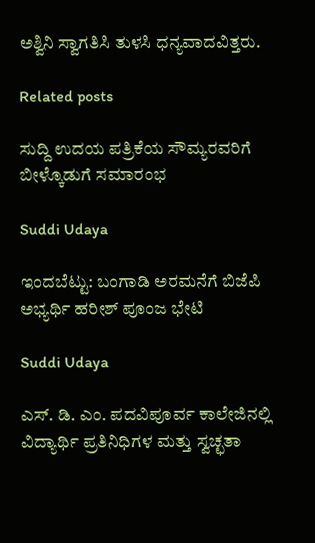ಅಶ್ವಿನಿ ಸ್ವಾಗತಿಸಿ ತುಳಸಿ ಧನ್ಯವಾದವಿತ್ತರು.

Related posts

ಸುದ್ದಿ ಉದಯ ಪತ್ರಿಕೆಯ ಸೌಮ್ಯರವರಿಗೆ ಬೀಳ್ಕೊಡುಗೆ ಸಮಾರಂಭ

Suddi Udaya

ಇಂದಬೆಟ್ಟು: ಬಂಗಾಡಿ ಅರಮನೆಗೆ ಬಿಜೆಪಿ ಅಭ್ಯರ್ಥಿ ಹರೀಶ್ ಪೂಂಜ ಭೇಟಿ

Suddi Udaya

ಎಸ್. ಡಿ. ಎಂ. ಪದವಿಪೂರ್ವ ಕಾಲೇಜಿನಲ್ಲಿ ವಿದ್ಯಾರ್ಥಿ ಪ್ರತಿನಿಧಿಗಳ ಮತ್ತು ಸ್ವಚ್ಛತಾ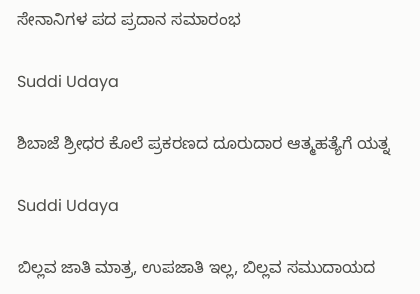ಸೇನಾನಿಗಳ ಪದ ಪ್ರದಾನ ಸಮಾರಂಭ

Suddi Udaya

ಶಿಬಾಜೆ ಶ್ರೀಧರ ಕೊಲೆ ಪ್ರಕರಣದ ದೂರುದಾರ ಆತ್ಮಹತ್ಯೆಗೆ ಯತ್ನ

Suddi Udaya

ಬಿಲ್ಲವ ಜಾತಿ ಮಾತ್ರ, ಉಪಜಾತಿ ಇಲ್ಲ, ಬಿಲ್ಲವ ಸಮುದಾಯದ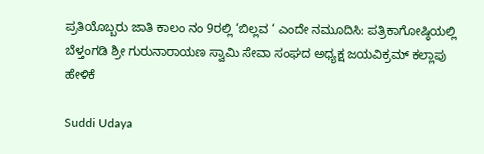ಪ್ರತಿಯೊಬ್ಬರು ಜಾತಿ ಕಾಲಂ ನಂ 9ರಲ್ಲಿ ‘ಬಿಲ್ಲವ ‘ ಎಂದೇ ನಮೂದಿಸಿ: ಪತ್ರಿಕಾಗೋಷ್ಠಿಯಲ್ಲಿ ಬೆಳ್ತಂಗಡಿ ಶ್ರೀ ಗುರುನಾರಾಯಣ ಸ್ವಾಮಿ ಸೇವಾ ಸಂಘದ ಅಧ್ಯಕ್ಷ ಜಯವಿಕ್ರಮ್ ಕಲ್ಲಾಪು ಹೇಳಿಕೆ

Suddi Udaya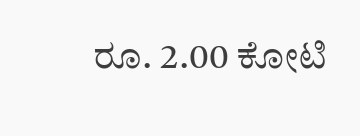ರೂ. 2.00 ಕೋಟಿ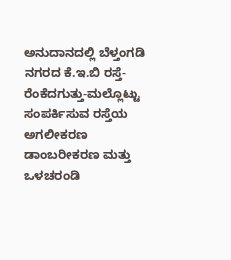ಅನುದಾನದಲ್ಲಿ ಬೆಳ್ತಂಗಡಿ ನಗರದ ಕೆ.ಇ.ಬಿ ರಸ್ತೆ- ರೆಂಕೆದಗುತ್ತು-ಮಲ್ಲೊಟ್ಟು ಸಂಪರ್ಕಿಸುವ ರಸ್ತೆಯ ಅಗಲೀಕರಣ ಡಾಂಬರೀಕರಣ ಮತ್ತು ಒಳಚರಂಡಿ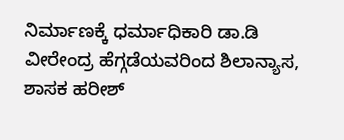ನಿರ್ಮಾಣಕ್ಕೆ ಧರ್ಮಾಧಿಕಾರಿ ಡಾ.ಡಿ ವೀರೇಂದ್ರ ಹೆಗ್ಗಡೆಯವರಿಂದ ಶಿಲಾನ್ಯಾಸ, ಶಾಸಕ ಹರೀಶ್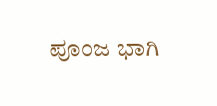ಪೂಂಜ ಭಾಗಿ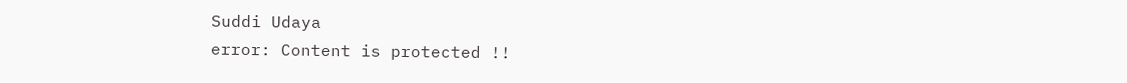Suddi Udaya
error: Content is protected !!